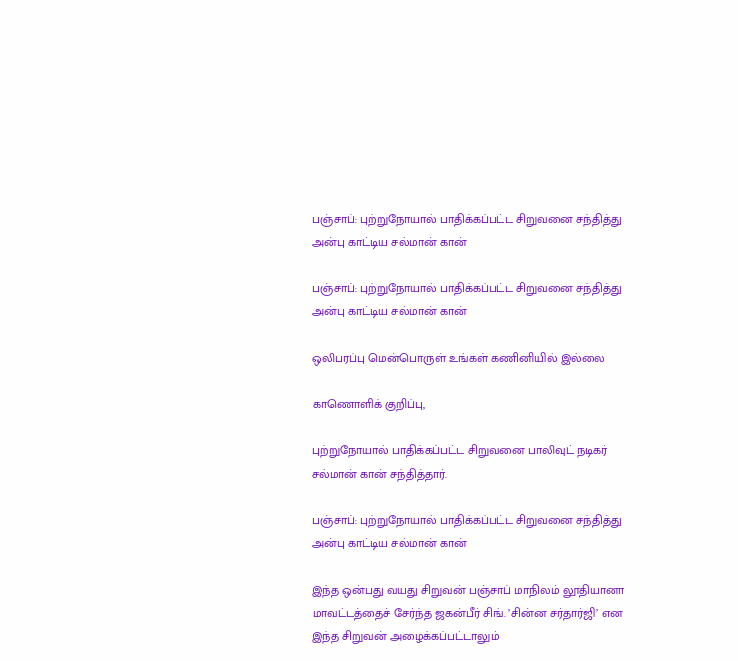பஞ்சாப்: புற்றுநோயால் பாதிக்கப்பட்ட சிறுவனை சந்தித்து அன்பு காட்டிய சல்மான் கான்

பஞ்சாப்: புற்றுநோயால் பாதிக்கப்பட்ட சிறுவனை சந்தித்து அன்பு காட்டிய சல்மான் கான்

ஒலிபரப்பு மென்பொருள் உங்கள் கணினியில் இல்லை

காணொளிக் குறிப்பு,

புற்றுநோயால் பாதிக்கப்பட்ட சிறுவனை பாலிவுட் நடிகர் சல்மான் கான் சந்தித்தார்.

பஞ்சாப்: புற்றுநோயால் பாதிக்கப்பட்ட சிறுவனை சந்தித்து அன்பு காட்டிய சல்மான் கான்

இந்த ஒன்பது வயது சிறுவன் பஞ்சாப் மாநிலம் லூதியானா மாவட்டத்தைச் சேர்ந்த ஜகன்பீர் சிங். ’சின்ன சர்தார்ஜி’ என இந்த சிறுவன் அழைக்கப்பட்டாலும்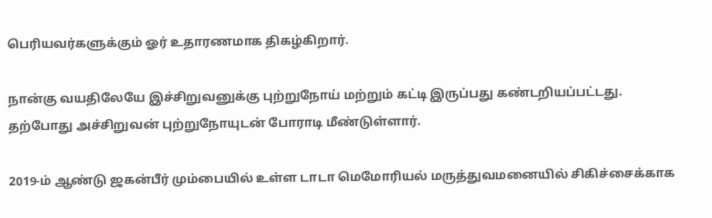பெரியவர்களுக்கும் ஓர் உதாரணமாக திகழ்கிறார்.

நான்கு வயதிலேயே இச்சிறுவனுக்கு புற்றுநோய் மற்றும் கட்டி இருப்பது கண்டறியப்பட்டது. தற்போது அச்சிறுவன் புற்றுநோயுடன் போராடி மீண்டுள்ளார்.

2019-ம் ஆண்டு ஜகன்பீர் மும்பையில் உள்ள டாடா மெமோரியல் மருத்துவமனையில் சிகிச்சைக்காக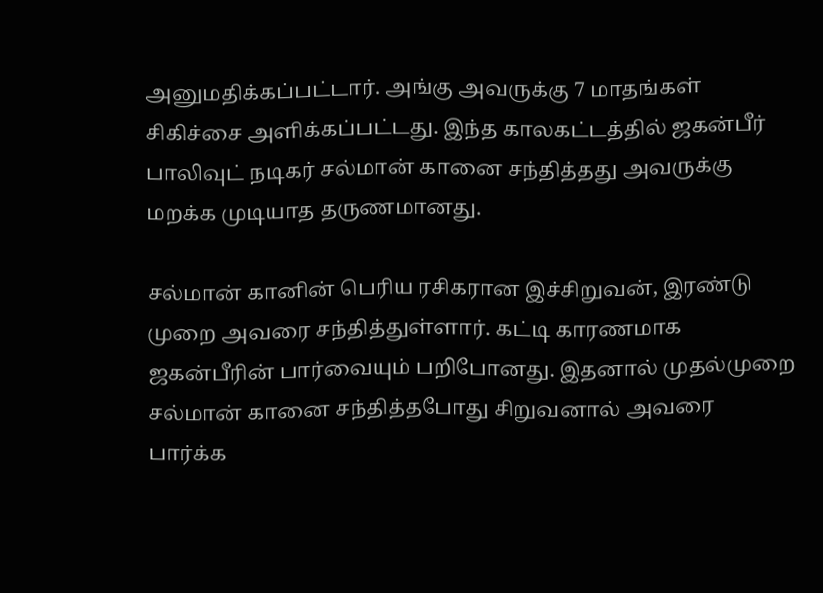அனுமதிக்கப்பட்டார். அங்கு அவருக்கு 7 மாதங்கள் சிகிச்சை அளிக்கப்பட்டது. இந்த காலகட்டத்தில் ஜகன்பீர் பாலிவுட் நடிகர் சல்மான் கானை சந்தித்தது அவருக்கு மறக்க முடியாத தருணமானது.

சல்மான் கானின் பெரிய ரசிகரான இச்சிறுவன், இரண்டு முறை அவரை சந்தித்துள்ளார். கட்டி காரணமாக ஜகன்பீரின் பார்வையும் பறிபோனது. இதனால் முதல்முறை சல்மான் கானை சந்தித்தபோது சிறுவனால் அவரை பார்க்க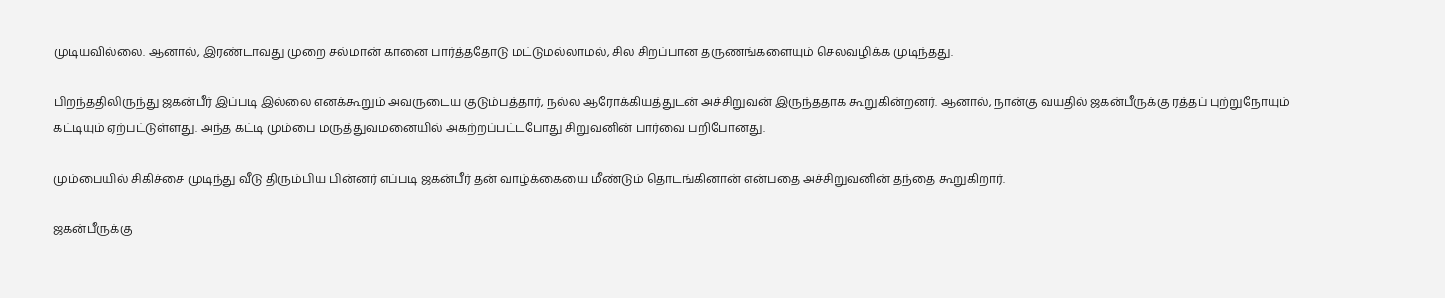முடியவில்லை. ஆனால், இரண்டாவது முறை சல்மான் கானை பார்த்ததோடு மட்டுமல்லாமல், சில சிறப்பான தருணங்களையும் செலவழிக்க முடிந்தது.

பிறந்ததிலிருந்து ஜகன்பீர் இப்படி இல்லை எனக்கூறும் அவருடைய குடும்பத்தார், நல்ல ஆரோக்கியத்துடன் அச்சிறுவன் இருந்ததாக கூறுகின்றனர். ஆனால், நான்கு வயதில் ஜகன்பீருக்கு ரத்தப் புற்றுநோயும் கட்டியும் ஏற்பட்டுள்ளது. அந்த கட்டி மும்பை மருத்துவமனையில் அகற்றப்பட்டபோது சிறுவனின் பார்வை பறிபோனது.

மும்பையில் சிகிச்சை முடிந்து வீடு திரும்பிய பின்னர் எப்படி ஜகன்பீர் தன் வாழ்க்கையை மீண்டும் தொடங்கினான் என்பதை அச்சிறுவனின் தந்தை கூறுகிறார்.

ஜகன்பீருக்கு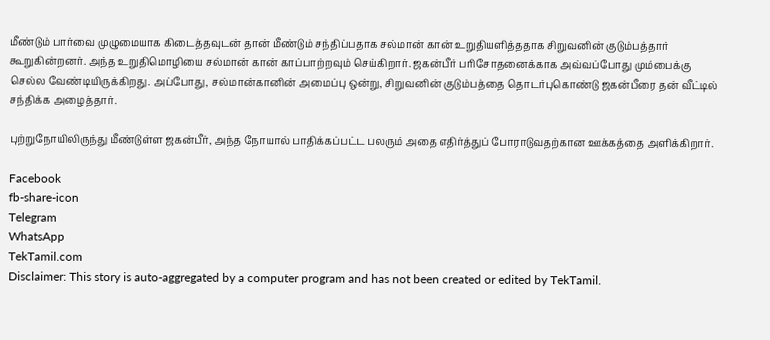மீண்டும் பார்வை முழுமையாக கிடைத்தவுடன் தான் மீண்டும் சந்திப்பதாக சல்மான் கான் உறுதியளித்ததாக சிறுவனின் குடும்பத்தார் கூறுகின்றனர். அந்த உறுதிமொழியை சல்மான் கான் காப்பாற்றவும் செய்கிறார். ஜகன்பீர் பரிசோதனைக்காக அவ்வப்போது மும்பைக்கு செல்ல வேண்டியிருக்கிறது. அப்போது, சல்மான்கானின் அமைப்பு ஒன்று, சிறுவனின் குடும்பத்தை தொடர்புகொண்டு ஜகன்பீரை தன் வீட்டில் சந்திக்க அழைத்தார்.

புற்றுநோயிலிருந்து மீண்டுள்ள ஜகன்பீர், அந்த நோயால் பாதிக்கப்பட்ட பலரும் அதை எதிர்த்துப் போராடுவதற்கான ஊக்கத்தை அளிக்கிறார்.

Facebook
fb-share-icon
Telegram
WhatsApp
TekTamil.com
Disclaimer: This story is auto-aggregated by a computer program and has not been created or edited by TekTamil.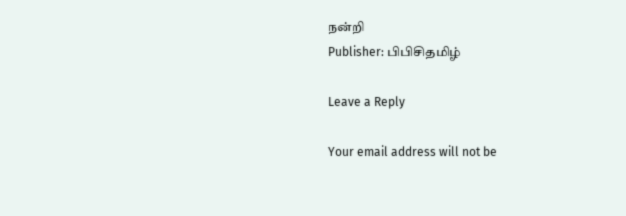நன்றி
Publisher: பிபிசிதமிழ்

Leave a Reply

Your email address will not be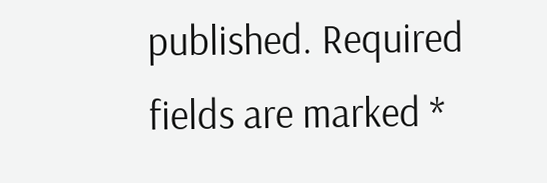published. Required fields are marked *